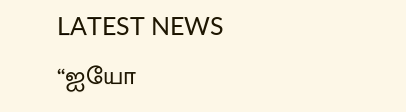LATEST NEWS
“ஐயோ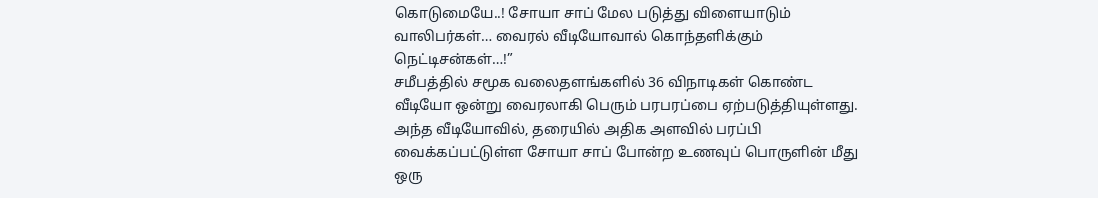கொடுமையே..! சோயா சாப் மேல படுத்து விளையாடும் வாலிபர்கள்… வைரல் வீடியோவால் கொந்தளிக்கும் நெட்டிசன்கள்…!”
சமீபத்தில் சமூக வலைதளங்களில் 36 விநாடிகள் கொண்ட வீடியோ ஒன்று வைரலாகி பெரும் பரபரப்பை ஏற்படுத்தியுள்ளது. அந்த வீடியோவில், தரையில் அதிக அளவில் பரப்பி வைக்கப்பட்டுள்ள சோயா சாப் போன்ற உணவுப் பொருளின் மீது ஒரு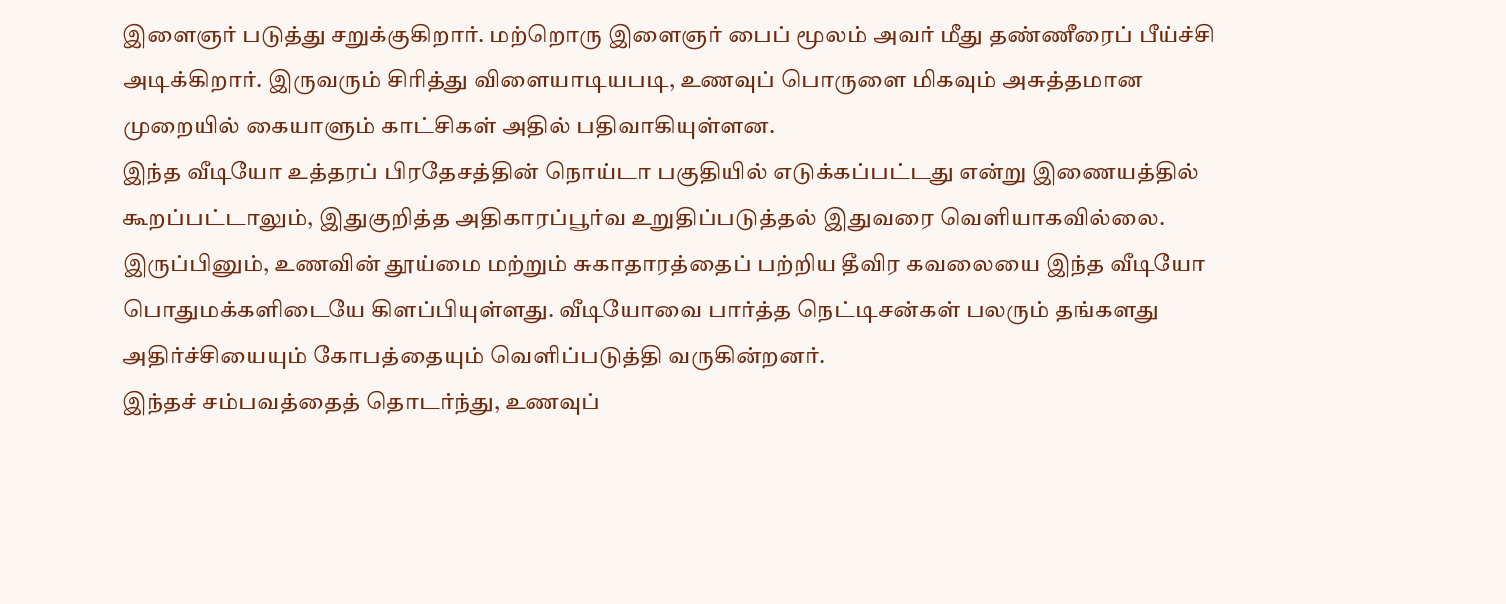இளைஞர் படுத்து சறுக்குகிறார். மற்றொரு இளைஞர் பைப் மூலம் அவர் மீது தண்ணீரைப் பீய்ச்சி அடிக்கிறார். இருவரும் சிரித்து விளையாடியபடி, உணவுப் பொருளை மிகவும் அசுத்தமான முறையில் கையாளும் காட்சிகள் அதில் பதிவாகியுள்ளன.
இந்த வீடியோ உத்தரப் பிரதேசத்தின் நொய்டா பகுதியில் எடுக்கப்பட்டது என்று இணையத்தில் கூறப்பட்டாலும், இதுகுறித்த அதிகாரப்பூர்வ உறுதிப்படுத்தல் இதுவரை வெளியாகவில்லை. இருப்பினும், உணவின் தூய்மை மற்றும் சுகாதாரத்தைப் பற்றிய தீவிர கவலையை இந்த வீடியோ பொதுமக்களிடையே கிளப்பியுள்ளது. வீடியோவை பார்த்த நெட்டிசன்கள் பலரும் தங்களது அதிர்ச்சியையும் கோபத்தையும் வெளிப்படுத்தி வருகின்றனர்.
இந்தச் சம்பவத்தைத் தொடர்ந்து, உணவுப்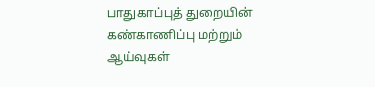பாதுகாப்புத் துறையின் கண்காணிப்பு மற்றும் ஆய்வுகள்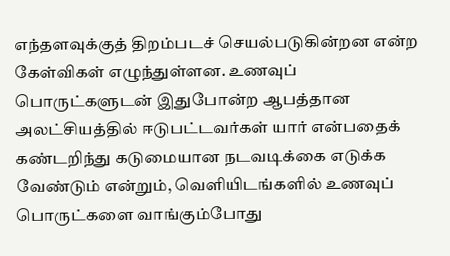எந்தளவுக்குத் திறம்படச் செயல்படுகின்றன என்ற கேள்விகள் எழுந்துள்ளன. உணவுப் பொருட்களுடன் இதுபோன்ற ஆபத்தான அலட்சியத்தில் ஈடுபட்டவர்கள் யார் என்பதைக் கண்டறிந்து கடுமையான நடவடிக்கை எடுக்க வேண்டும் என்றும், வெளியிடங்களில் உணவுப் பொருட்களை வாங்கும்போது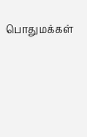பொதுமக்கள்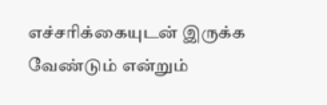எச்சரிக்கையுடன் இருக்க வேண்டும் என்றும்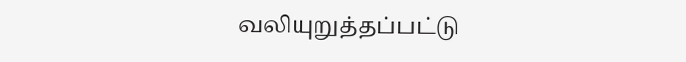வலியுறுத்தப்பட்டு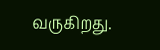வருகிறது.